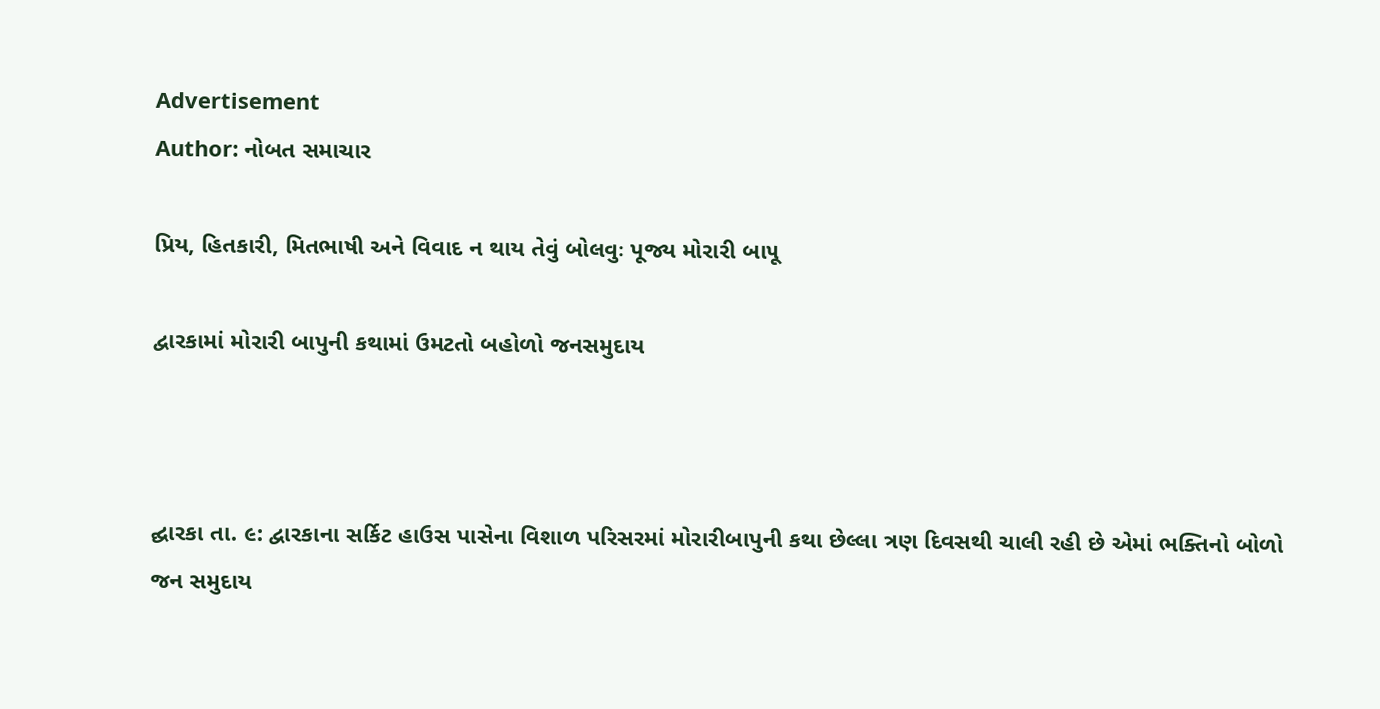Advertisement
Author: નોબત સમાચાર

પ્રિય, હિતકારી, મિતભાષી અને વિવાદ ન થાય તેવું બોલવુઃ પૂજ્ય મોરારી બા૫ૂ

દ્વારકામાં મોરારી બાપુની કથામાં ઉમટતો બહોળો જનસમુદાય



દ્ઘારકા તા. ૯: દ્વારકાના સર્કિટ હાઉસ પાસેના વિશાળ પરિસરમાં મોરારીબાપુની કથા છેલ્લા ત્રણ દિવસથી ચાલી રહી છે એમાં ભક્તિનો બોળો જન સમુદાય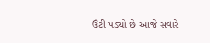ઉંટી પડ્યો છે આજે સવારે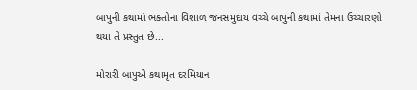બાપુની કથામાં ભક્તોના વિશાળ જનસમુદાય વચ્ચે બાપુની કથામાં તેમના ઉચ્ચારણો થયા તે પ્રસ્તુત છે...

મોરારી બાપુએ કથામૃત દરમિયાન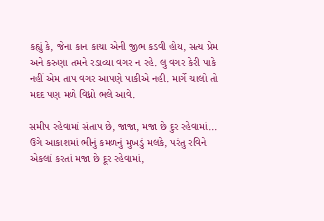કહ્યું કે, જેના કાન કાચા એની જીભ કડવી હોય, સત્ય પ્રેમ અને કરુણા તમને રડાવ્યા વગર ન રહે. લુ વગર કેરી પાકે નહીં એમ તાપ વગર આપણે પાકીએ નહી. માર્ગે ચાલો તો મદદ પણ મળે વિધ્નો ભલે આવે.

સમીપ રહેવામાં સંતાપ છે, જાજા, મજા છે દુર રહેવામાં... ઉગે આકાશમાં ભીનું કમળનું મુખડું મલકે, પરંતુ રવિને એકલાં કરતાં મજા છે દૂર રહેવામાં,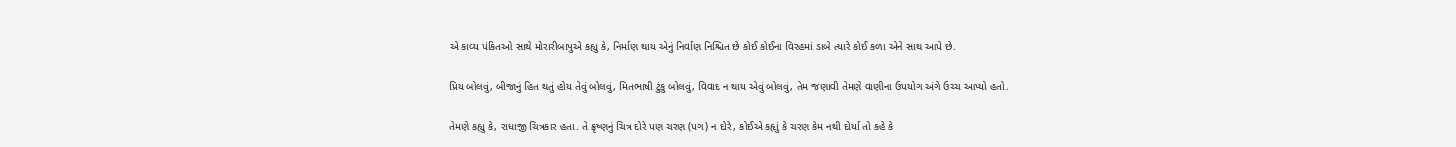એ કાવ્ય પંકિતઓ સાથે મોરારીબાપુએ કહ્યુ કે, નિર્માણ થાય એનું નિર્વાણ નિશ્ચિત છે કોઈ કોઈના વિરહમાં ડાબે ત્યારે કોઈ કળા એને સાથ આપે છે.

પ્રિય બોલવું, બીજાનું હિત થતું હોય તેવું બોલવું, મિતભાષી ટુંકુ બોલવું, વિવાદ ન થાય એવું બોલવું, તેમ જણાવી તેમણે વાણીના ઉપયોગ અંગે ઉચ્ચ આપ્યો હતો.

તેમણે કહ્યુ કે, રાધાજી ચિત્રકાર હતા. તે ક્રૃષ્ણનું ચિત્ર દોરે પણ ચરણ (પગ) ન દોરે, કોઈએ કહૃાું કે ચરણ કેમ નથી દોર્યા તો કહે કે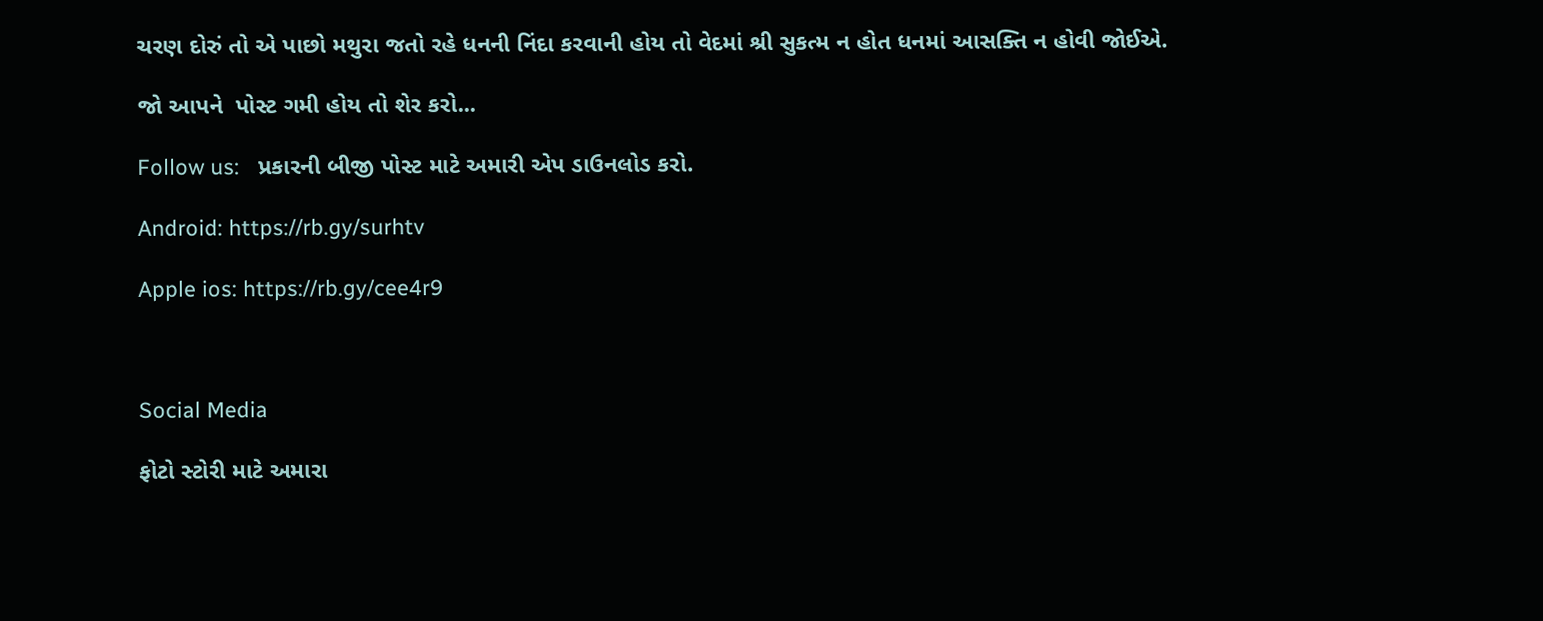ચરણ દોરું તો એ પાછો મથુરા જતો રહે ધનની નિંદા કરવાની હોય તો વેદમાં શ્રી સુકત્મ ન હોત ધનમાં આસક્તિ ન હોવી જોઈએ.

જો આપને  પોસ્ટ ગમી હોય તો શેર કરો...

Follow us:   પ્રકારની બીજી પોસ્ટ માટે અમારી એપ ડાઉનલોડ કરો.

Android: https://rb.gy/surhtv

Apple ios: https://rb.gy/cee4r9



Social Media

ફોટો સ્ટોરી માટે અમારા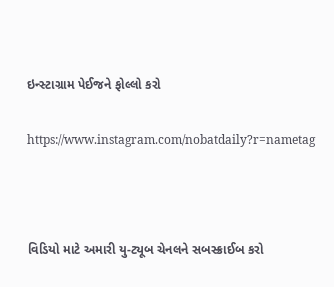ઇન્સ્ટાગ્રામ પેઈજને ફોલ્લો કરો

https://www.instagram.com/nobatdaily?r=nametag



વિડિયો માટે અમારી યુ-ટ્યૂબ ચેનલને સબસ્ક્રાઈબ કરો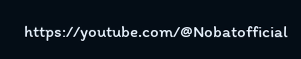https://youtube.com/@Nobatofficial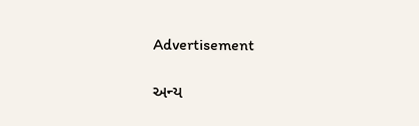Advertisement

અન્ય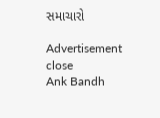સમાચારો

Advertisement
close
Ank Bandh